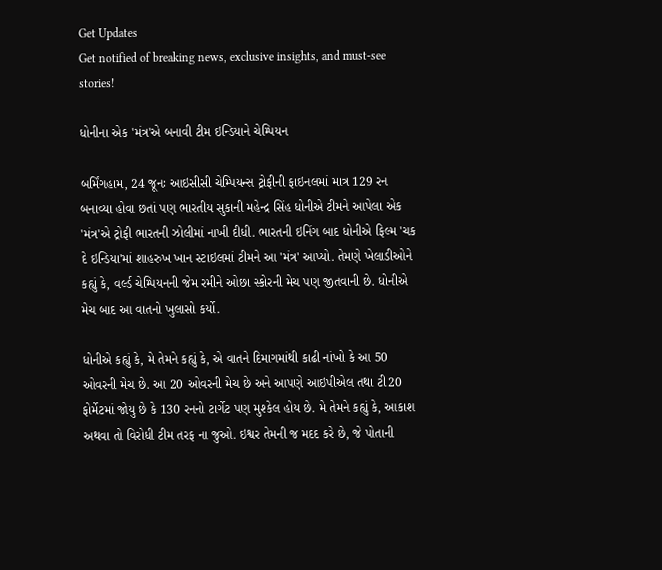Get Updates
Get notified of breaking news, exclusive insights, and must-see stories!

ધોનીના એક 'મંત્ર'એ બનાવી ટીમ ઇન્ડિયાને ચેમ્પિયન

બર્મિંગહામ, 24 જૂનઃ આઇસીસી ચેમ્પિયન્સ ટ્રોફીની ફાઇનલમાં માત્ર 129 રન બનાવ્યા હોવા છતાં પણ ભારતીય સુકાની મહેન્દ્ર સિંહ ધોનીએ ટીમને આપેલા એક 'મંત્ર'એ ટ્રોફી ભારતની ઝોલીમાં નાખી દીધી. ભારતની ઇનિંગ બાદ ધોનીએ ફિલ્મ 'ચક દે ઇન્ડિયા'માં શાહરુખ ખાન સ્ટાઇલમાં ટીમને આ 'મંત્ર' આપ્યો. તેમણે ખેલાડીઓને કહ્યું કે, વર્લ્ડ ચેમ્પિયનની જેમ રમીને ઓછા સ્કોરની મેચ પણ જીતવાની છે. ધોનીએ મેચ બાદ આ વાતનો ખુલાસો કર્યો.

ધોનીએ કહ્યું કે, મે તેમને કહ્યું કે, એ વાતને દિમાગમાંથી કાઢી નાંખો કે આ 50 ઓવરની મેચ છે. આ 20 ઓવરની મેચ છે અને આપણે આઇપીએલ તથા ટી20 ફોર્મેટમાં જોયુ છે કે 130 રનનો ટાર્ગેટ પણ મુશ્કેલ હોય છે. મે તેમને કહ્યું કે, આકાશ અથવા તો વિરોધી ટીમ તરફ ના જુઓ. ઇશ્વર તેમની જ મદદ કરે છે, જે પોતાની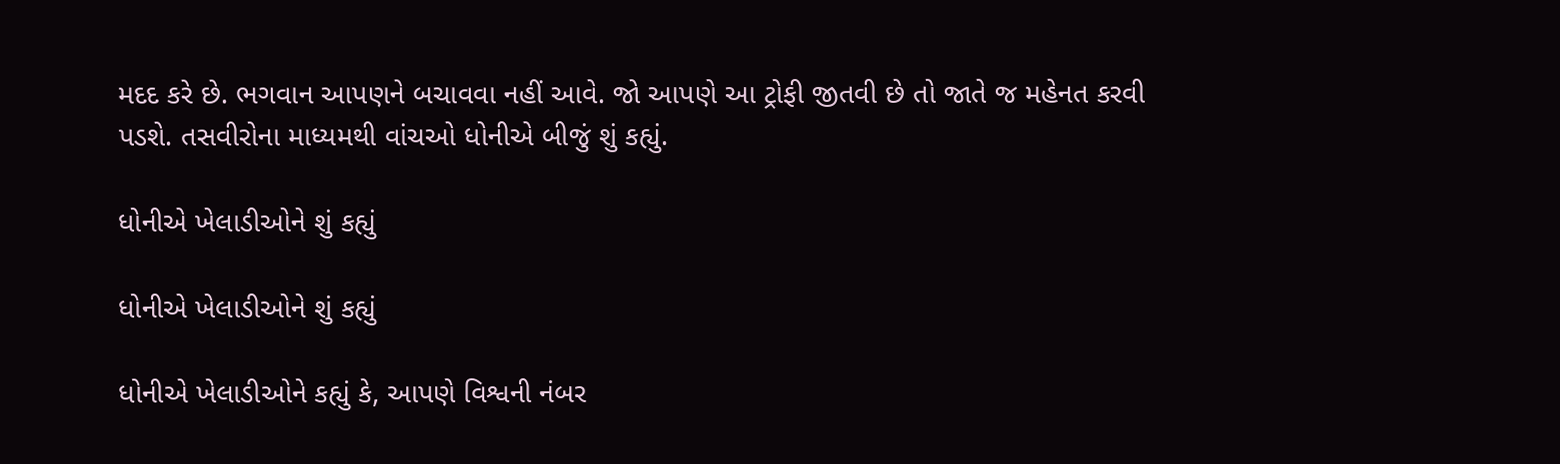મદદ કરે છે. ભગવાન આપણને બચાવવા નહીં આવે. જો આપણે આ ટ્રોફી જીતવી છે તો જાતે જ મહેનત કરવી પડશે. તસવીરોના માધ્યમથી વાંચઓ ધોનીએ બીજું શું કહ્યું.

ધોનીએ ખેલાડીઓને શું કહ્યું

ધોનીએ ખેલાડીઓને શું કહ્યું

ધોનીએ ખેલાડીઓને કહ્યું કે, આપણે વિશ્વની નંબર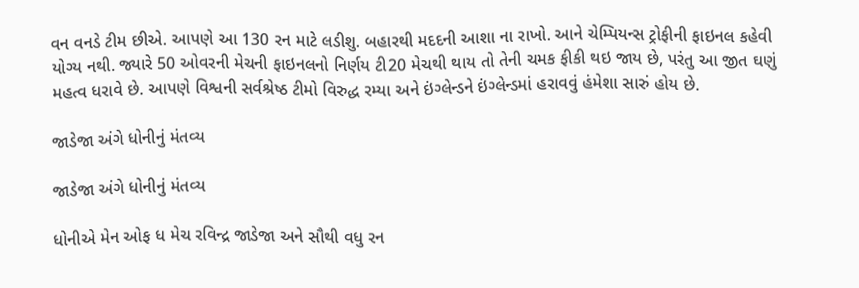વન વનડે ટીમ છીએ. આપણે આ 130 રન માટે લડીશુ. બહારથી મદદની આશા ના રાખો. આને ચેમ્પિયન્સ ટ્રોફીની ફાઇનલ કહેવી યોગ્ય નથી. જ્યારે 50 ઓવરની મેચની ફાઇનલનો નિર્ણય ટી20 મેચથી થાય તો તેની ચમક ફીકી થઇ જાય છે, પરંતુ આ જીત ઘણું મહત્વ ધરાવે છે. આપણે વિશ્વની સર્વશ્રેષ્ઠ ટીમો વિરુદ્ધ રમ્યા અને ઇંગ્લેન્ડને ઇંગ્લેન્ડમાં હરાવવું હંમેશા સારું હોય છે.

જાડેજા અંગે ધોનીનું મંતવ્ય

જાડેજા અંગે ધોનીનું મંતવ્ય

ધોનીએ મેન ઓફ ધ મેચ રવિન્દ્ર જાડેજા અને સૌથી વધુ રન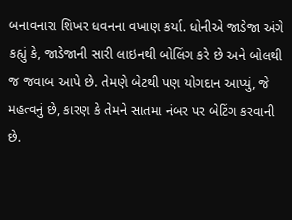બનાવનારા શિખર ધવનના વખાણ કર્યા. ધોનીએ જાડેજા અંગે કહ્યું કે, જાડેજાની સારી લાઇનથી બોલિંગ કરે છે અને બોલથી જ જવાબ આપે છે. તેમણે બેટથી પણ યોગદાન આપ્યું, જે મહત્વનું છે, કારણ કે તેમને સાતમા નંબર પર બેટિંગ કરવાની છે.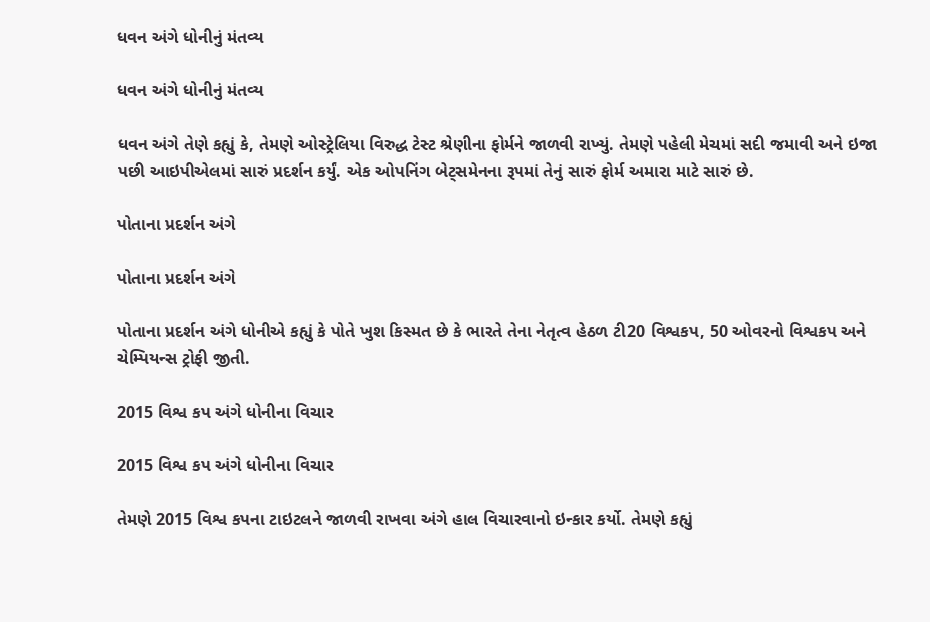ધવન અંગે ધોનીનું મંતવ્ય

ધવન અંગે ધોનીનું મંતવ્ય

ધવન અંગે તેણે કહ્યું કે, તેમણે ઓસ્ટ્રેલિયા વિરુદ્ધ ટેસ્ટ શ્રેણીના ફોર્મને જાળવી રાખ્યું. તેમણે પહેલી મેચમાં સદી જમાવી અને ઇજા પછી આઇપીએલમાં સારું પ્રદર્શન કર્યું. એક ઓપનિંગ બેટ્સમેનના રૂપમાં તેનું સારું ફોર્મ અમારા માટે સારું છે.

પોતાના પ્રદર્શન અંગે

પોતાના પ્રદર્શન અંગે

પોતાના પ્રદર્શન અંગે ધોનીએ કહ્યું કે પોતે ખુશ કિસ્મત છે કે ભારતે તેના નેતૃત્વ હેઠળ ટી20 વિશ્વકપ, 50 ઓવરનો વિશ્વકપ અને ચેમ્પિયન્સ ટ્રોફી જીતી.

2015 વિશ્વ કપ અંગે ધોનીના વિચાર

2015 વિશ્વ કપ અંગે ધોનીના વિચાર

તેમણે 2015 વિશ્વ કપના ટાઇટલને જાળવી રાખવા અંગે હાલ વિચારવાનો ઇન્કાર કર્યો. તેમણે કહ્યું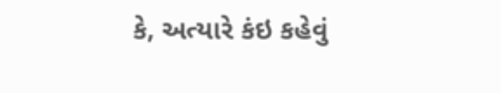કે, અત્યારે કંઇ કહેવું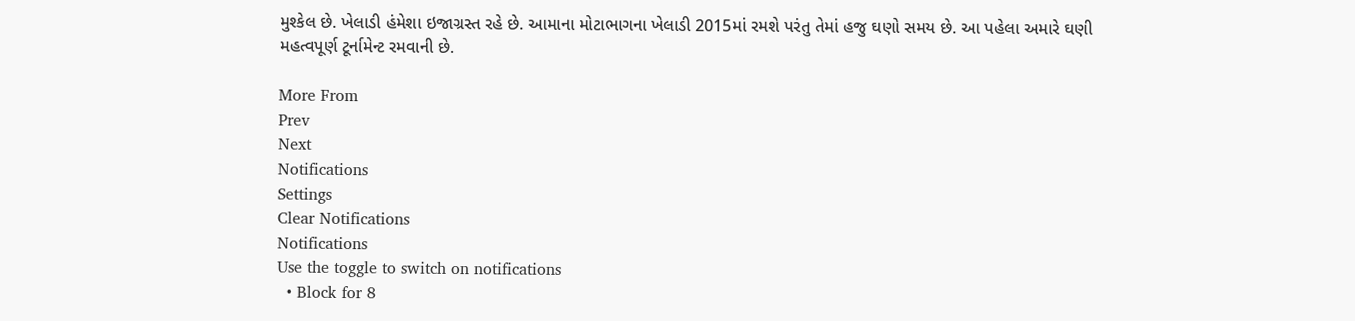મુશ્કેલ છે. ખેલાડી હંમેશા ઇજાગ્રસ્ત રહે છે. આમાના મોટાભાગના ખેલાડી 2015માં રમશે પરંતુ તેમાં હજુ ઘણો સમય છે. આ પહેલા અમારે ઘણી મહત્વપૂર્ણ ટૂર્નામેન્ટ રમવાની છે.

More From
Prev
Next
Notifications
Settings
Clear Notifications
Notifications
Use the toggle to switch on notifications
  • Block for 8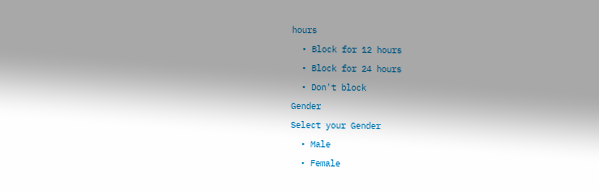hours
  • Block for 12 hours
  • Block for 24 hours
  • Don't block
Gender
Select your Gender
  • Male
  • Female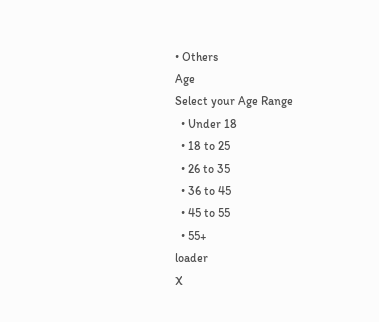• Others
Age
Select your Age Range
  • Under 18
  • 18 to 25
  • 26 to 35
  • 36 to 45
  • 45 to 55
  • 55+
loader
X